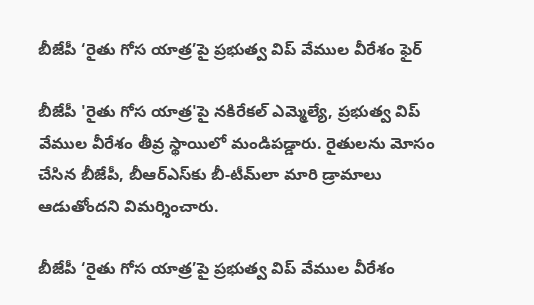బీజేపీ ‘రైతు గోస యాత్ర’పై ప్రభుత్వ విప్ వేముల వీరేశం ఫైర్

బీజేపీ 'రైతు గోస యాత్ర'పై నకిరేకల్ ఎమ్మెల్యే, ప్రభుత్వ విప్ వేముల వీరేశం తీవ్ర స్థాయిలో మండిపడ్డారు. రైతులను మోసం చేసిన బీజేపీ, బీఆర్ఎస్‌కు బీ-టీమ్‌లా మారి డ్రామాలు ఆడుతోందని విమర్శించారు.

బీజేపీ ‘రైతు గోస యాత్ర’పై ప్రభుత్వ విప్ వేముల వీరేశం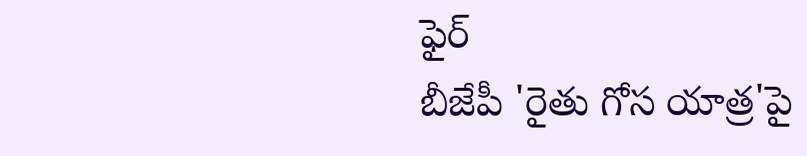ఫైర్
బీజేపీ 'రైతు గోస యాత్ర'పై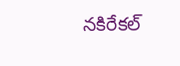నకిరేకల్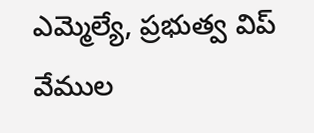ఎమ్మెల్యే, ప్రభుత్వ విప్ వేముల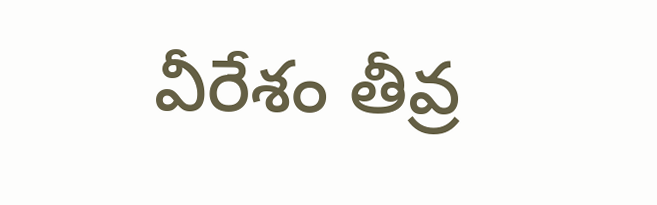వీరేశం తీవ్ర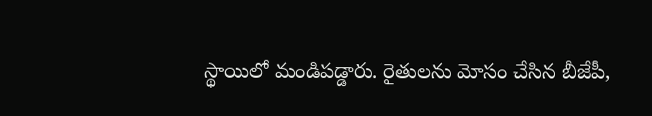స్థాయిలో మండిపడ్డారు. రైతులను మోసం చేసిన బీజేపీ,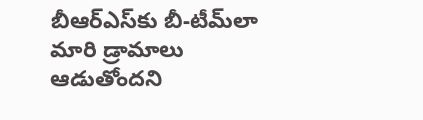బీఆర్ఎస్‌కు బీ-టీమ్‌లా మారి డ్రామాలు ఆడుతోందని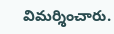విమర్శించారు.